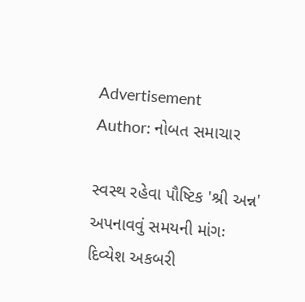Advertisement
Author: નોબત સમાચાર

સ્વસ્થ રહેવા પૌષ્ટિક 'શ્રી અન્ન' અપનાવવું સમયની માંગઃ દિવ્યેશ અકબરી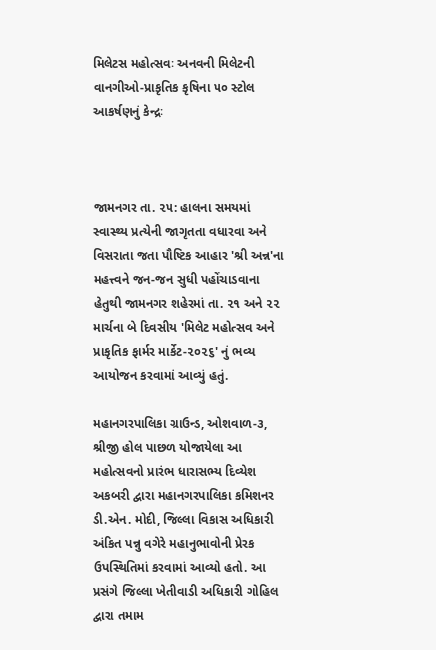મિલેટસ મહોત્સવઃ અનવની મિલેટની વાનગીઓ-પ્રાકૃતિક કૃષિના ૫૦ સ્ટોલ આકર્ષણનું કેન્દ્રઃ



જામનગર તા. ૨૫: હાલના સમયમાં સ્વાસ્થ્ય પ્રત્યેની જાગૃતતા વધારવા અને વિસરાતા જતા પૌષ્ટિક આહાર 'શ્રી અન્ન'ના મહત્ત્વને જન-જન સુધી પહોંચાડવાના હેતુથી જામનગર શહેરમાં તા. ૨૧ અને ૨૨ માર્ચના બે દિવસીય 'મિલેટ મહોત્સવ અને પ્રાકૃતિક ફાર્મર માર્કેટ-૨૦૨૬' નું ભવ્ય આયોજન કરવામાં આવ્યું હતું.

મહાનગરપાલિકા ગ્રાઉન્ડ, ઓશવાળ-૩, શ્રીજી હોલ પાછળ યોજાયેલા આ મહોત્સવનો પ્રારંભ ધારાસભ્ય દિવ્યેશ અકબરી દ્વારા મહાનગરપાલિકા કમિશનર ડી.એન. મોદી, જિલ્લા વિકાસ અધિકારી અંકિત પન્નુ વગેરે મહાનુભાવોની પ્રેરક ઉપસ્થિતિમાં કરવામાં આવ્યો હતો. આ પ્રસંગે જિલ્લા ખેતીવાડી અધિકારી ગોહિલ દ્વારા તમામ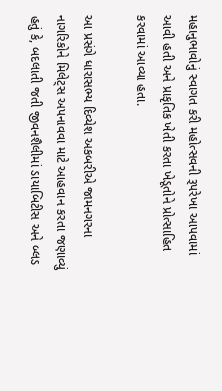મહાનુભાવોનું સ્વાગત કરી મહોત્સવની રૂપરેખા આપવામાં આવી હતી અને પ્રાકૃતિક ખેતી કરતા ખેડૂતોને પ્રોત્સાહિત કરવામાં આવ્યા હતા.

આ પ્રસંગે ધારાસભ્ય દિવ્યેશ અકબરીએ જામનગરના નાગરિકોને મિલેટ્સ અપનાવવા માટે આહવાન કરતા જણાવ્યું હતું કે, બદલાતી જતી જીવનશૈલીમાં ડાયાબિટીસ અને બ્લડ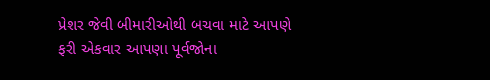પ્રેશર જેવી બીમારીઓથી બચવા માટે આપણે ફરી એકવાર આપણા પૂર્વજોના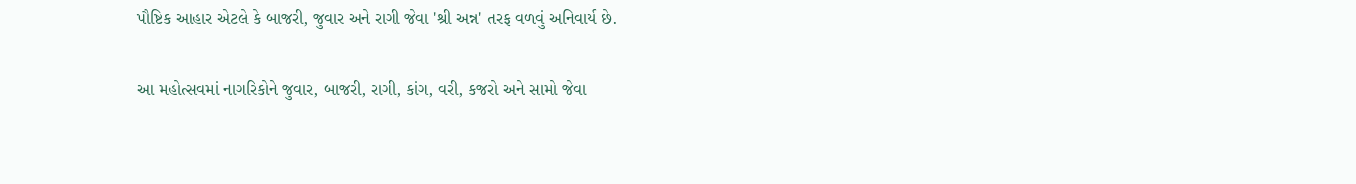પૌષ્ટિક આહાર એટલે કે બાજરી, જુવાર અને રાગી જેવા 'શ્રી અન્ન' તરફ વળવું અનિવાર્ય છે.

આ મહોત્સવમાં નાગરિકોને જુવાર, બાજરી, રાગી, કાંગ, વરી, કજરો અને સામો જેવા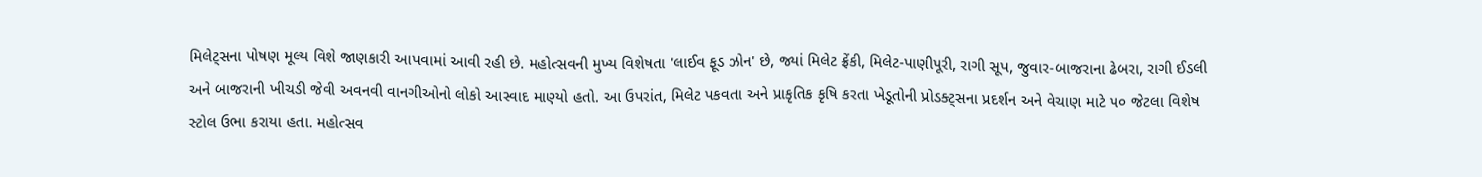મિલેટ્સના પોષણ મૂલ્ય વિશે જાણકારી આપવામાં આવી રહી છે. મહોત્સવની મુખ્ય વિશેષતા 'લાઈવ ફૂડ ઝોન' છે, જ્યાં મિલેટ ફ્રેંકી, મિલેટ-પાણી૫ૂરી, રાગી સૂપ, જુવાર-બાજરાના ઢેબરા, રાગી ઈડલી અને બાજરાની ખીચડી જેવી અવનવી વાનગીઓનો લોકો આસ્વાદ માણ્યો હતો. આ ઉપરાંત, મિલેટ પકવતા અને પ્રાકૃતિક કૃષિ કરતા ખેડૂતોની પ્રોડક્ટ્સના પ્રદર્શન અને વેચાણ માટે ૫૦ જેટલા વિશેષ સ્ટોલ ઉભા કરાયા હતા. મહોત્સવ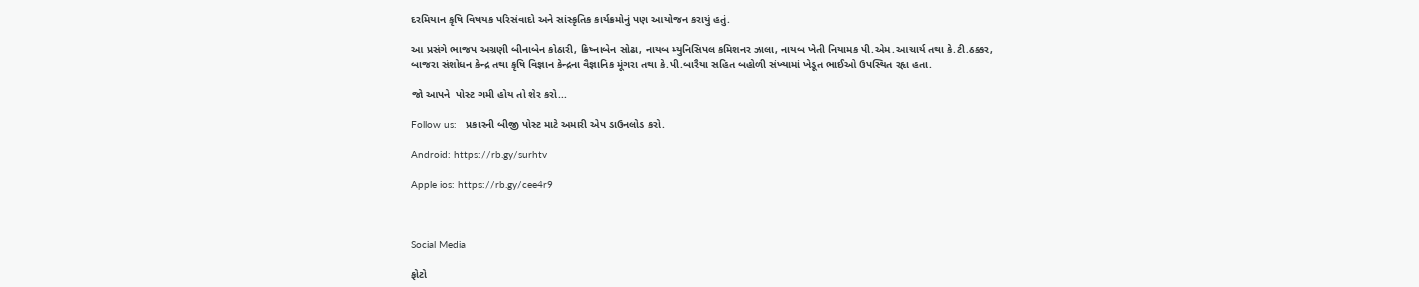દરમિયાન કૃષિ વિષયક પરિસંવાદો અને સાંસ્કૃતિક કાર્યક્રમોનું પણ આયોજન કરાયું હતું.

આ પ્રસંગે ભાજપ અગ્રણી બીનાબેન કોઠારી, ક્રિષ્નાબેન સોઢા, નાયબ મ્યુનિસિપલ કમિશનર ઝાલા, નાયબ ખેતી નિયામક પી.એમ.આચાર્ય તથા કે.ટી.ઠક્કર, બાજરા સંશોધન કેન્દ્ર તથા કૃષિ વિજ્ઞાન કેન્દ્રના વૈજ્ઞાનિક મૂંગરા તથા કે.પી.બારૈયા સહિત બહોળી સંખ્યામાં ખેડૂત ભાઈઓ ઉપસ્થિત રહૃા હતા.

જો આપને  પોસ્ટ ગમી હોય તો શેર કરો...

Follow us:   પ્રકારની બીજી પોસ્ટ માટે અમારી એપ ડાઉનલોડ કરો.

Android: https://rb.gy/surhtv

Apple ios: https://rb.gy/cee4r9



Social Media

ફોટો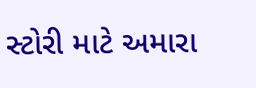સ્ટોરી માટે અમારા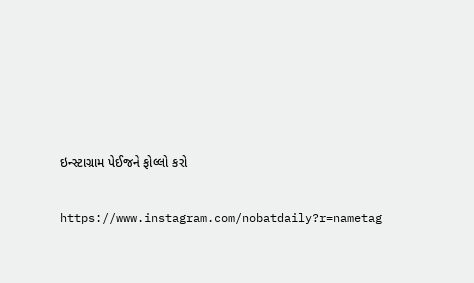ઇન્સ્ટાગ્રામ પેઈજને ફોલ્લો કરો

https://www.instagram.com/nobatdaily?r=nametag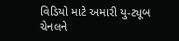વિડિયો માટે અમારી યુ-ટ્યૂબ ચેનલને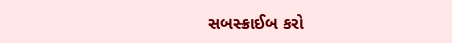સબસ્ક્રાઈબ કરો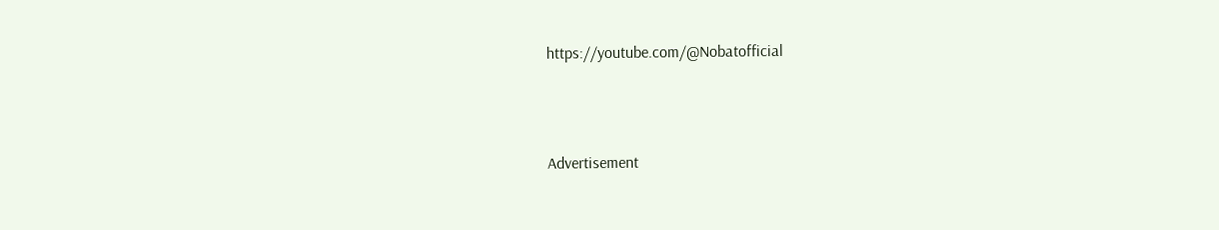https://youtube.com/@Nobatofficial



Advertisement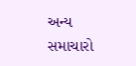અન્ય સમાચારો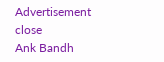Advertisement
close
Ank Bandh